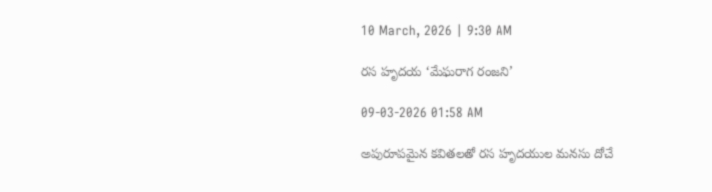10 March, 2026 | 9:30 AM

రస హృదయ ‘మేఘరాగ రంజని’

09-03-2026 01:58 AM

అపురూపమైన కవితలతో రస హృదయుల మనసు దోచే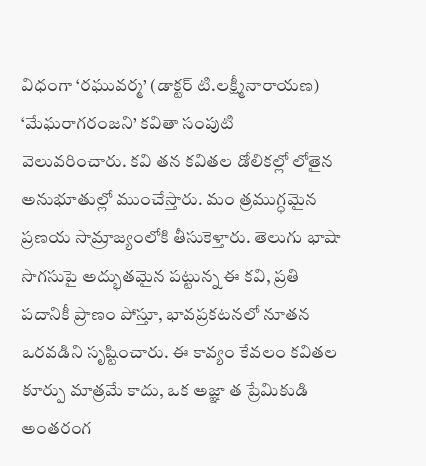విధంగా ‘రఘువర్మ’ (డాక్టర్ టి.లక్ష్మీనారాయణ) ‘మేఘరాగరంజని’ కవితా సంపుటి వెలువరించారు. కవి తన కవితల డోలికల్లో లోతైన అనుభూతుల్లో ముంచేస్తారు. మం త్రముగ్ధమైన ప్రణయ సామ్రాజ్యంలోకి తీసుకెళ్తారు. తెలుగు భాషా సొగసుపై అద్భుతమైన పట్టున్న ఈ కవి, ప్రతి పదానికీ ప్రాణం పోస్తూ, భావప్రకటనలో నూతన ఒరవడిని సృష్టించారు. ఈ కావ్యం కేవలం కవితల కూర్పు మాత్రమే కాదు, ఒక అజ్ఞా త ప్రేమికుడి అంతరంగ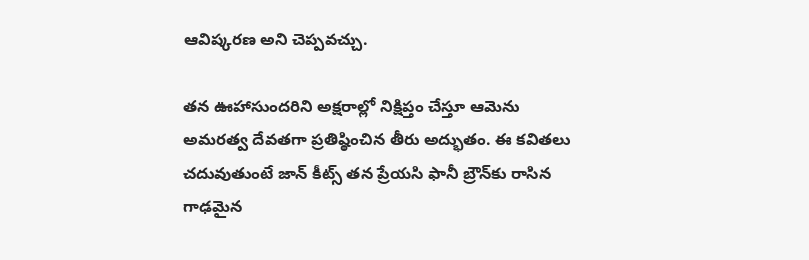ఆవిష్కరణ అని చెప్పవచ్చు.

తన ఊహాసుందరిని అక్షరాల్లో నిక్షిప్తం చేస్తూ ఆమెను అమరత్వ దేవతగా ప్రతిష్ఠించిన తీరు అద్భుతం. ఈ కవితలు చదువుతుంటే జాన్ కీట్స్ తన ప్రేయసి ఫానీ బ్రౌన్‌కు రాసిన గాఢమైన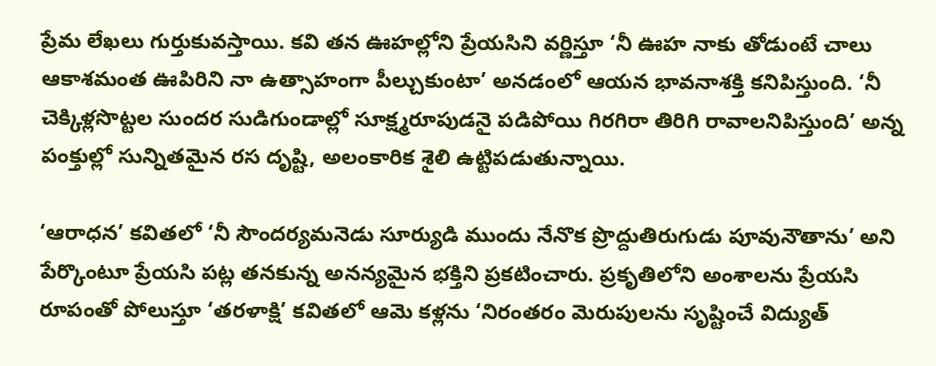ప్రేమ లేఖలు గుర్తుకువస్తాయి. కవి తన ఊహల్లోని ప్రేయసిని వర్ణిస్తూ ‘నీ ఊహ నాకు తోడుంటే చాలు ఆకాశమంత ఊపిరిని నా ఉత్సాహంగా పీల్చుకుంటా’ అనడంలో ఆయన భావనాశక్తి కనిపిస్తుంది. ‘నీ చెక్కిళ్లసొట్టల సుందర సుడిగుండాల్లో సూక్ష్మరూపుడనై పడిపోయి గిరగిరా తిరిగి రావాలనిపిస్తుంది’ అన్న పంక్తుల్లో సున్నితమైన రస దృష్టి, అలంకారిక శైలి ఉట్టిపడుతున్నాయి.

‘ఆరాధన’ కవితలో ‘నీ సౌందర్యమనెడు సూర్యుడి ముందు నేనొక ప్రొద్దుతిరుగుడు పూవునౌతాను’ అని పేర్కొంటూ ప్రేయసి పట్ల తనకున్న అనన్యమైన భక్తిని ప్రకటించారు. ప్రకృతిలోని అంశాలను ప్రేయసి రూపంతో పోలుస్తూ ‘తరళాక్షి’ కవితలో ఆమె కళ్లను ‘నిరంతరం మెరుపులను సృష్టించే విద్యుత్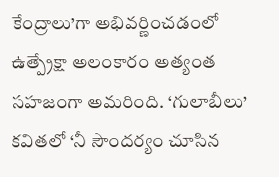కేంద్రాలు’గా అభివర్ణించడంలో ఉత్ప్రేక్షా అలంకారం అత్యంత సహజంగా అమరింది. ‘గులాబీలు’ కవితలో ‘నీ సౌందర్యం చూసిన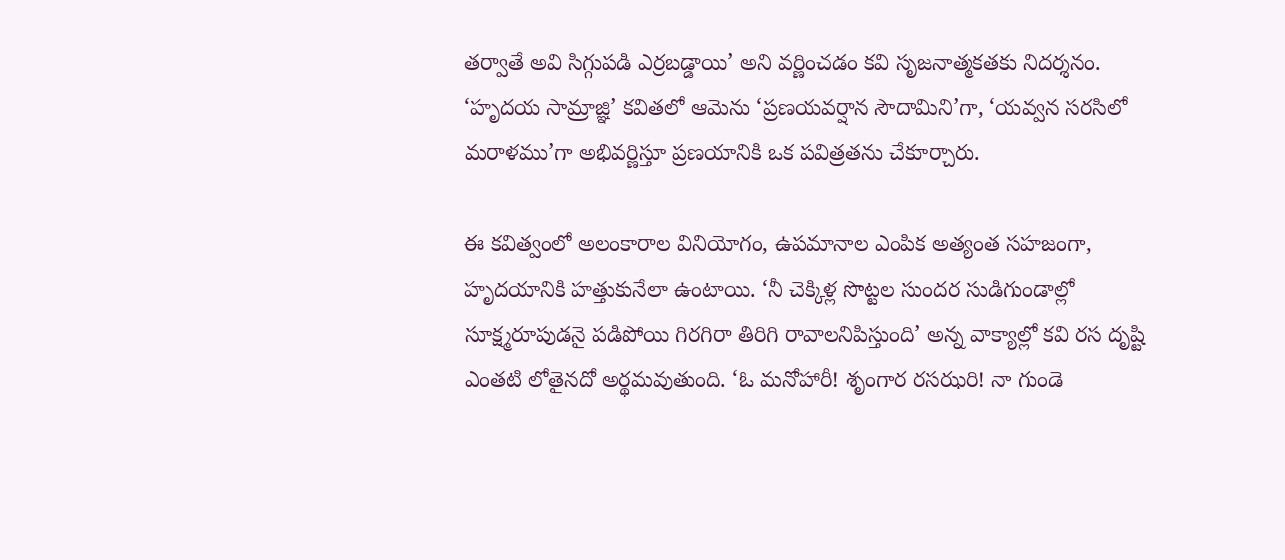తర్వాతే అవి సిగ్గుపడి ఎర్రబడ్డాయి’ అని వర్ణించడం కవి సృజనాత్మకతకు నిదర్శనం. ‘హృదయ సామ్రాజ్ఞి’ కవితలో ఆమెను ‘ప్రణయవర్షాన సౌదామిని’గా, ‘యవ్వన సరసిలో మరాళము’గా అభివర్ణిస్తూ ప్రణయానికి ఒక పవిత్రతను చేకూర్చారు.

ఈ కవిత్వంలో అలంకారాల వినియోగం, ఉపమానాల ఎంపిక అత్యంత సహజంగా, హృదయానికి హత్తుకునేలా ఉంటాయి. ‘నీ చెక్కిళ్ల సొట్టల సుందర సుడిగుండాల్లో సూక్ష్మరూపుడనై పడిపోయి గిరగిరా తిరిగి రావాలనిపిస్తుంది’ అన్న వాక్యాల్లో కవి రస దృష్టి ఎంతటి లోతైనదో అర్థమవుతుంది. ‘ఓ మనోహారీ! శృంగార రసఝరి! నా గుండె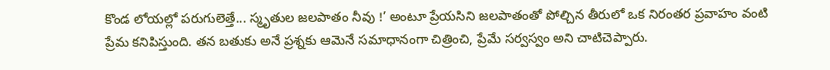కొండ లోయల్లో పరుగులెత్తే... స్మృతుల జలపాతం నీవు !’ అంటూ ప్రేయసిని జలపాతంతో పోల్చిన తీరులో ఒక నిరంతర ప్రవాహం వంటి ప్రేమ కనిపిస్తుంది. తన బతుకు అనే ప్రశ్నకు ఆమెనే సమాధానంగా చిత్రించి, ప్రేమే సర్వస్వం అని చాటిచెప్పారు.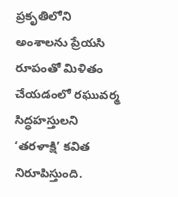ప్రకృతిలోని అంశాలను ప్రేయసి రూపంతో మిళితం చేయడంలో రఘువర్మ సిద్ధహస్తులని ‘తరళాక్షి’ కవిత నిరూపిస్తుంది.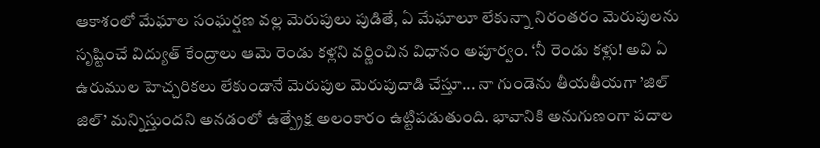ఆకాశంలో మేఘాల సంఘర్షణ వల్ల మెరుపులు పుడితే, ఏ మేఘాలూ లేకున్నా నిరంతరం మెరుపులను సృష్టించే విద్యుత్ కేంద్రాలు ఆమె రెండు కళ్లని వర్ణించిన విధానం అపూర్వం. ‘నీ రెండు కళ్లు! అవి ఏ ఉరుముల హెచ్చరికలు లేకుండానే మెరుపుల మెరుపుదాడి చేస్తూ... నా గుండెను తీయతీయగా ’జిల్ జిల్’ మన్నిస్తుందని అనడంలో ఉత్ప్రేక్ష అలంకారం ఉట్టిపడుతుంది. భావానికి అనుగుణంగా పదాల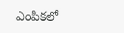ఎంపికలో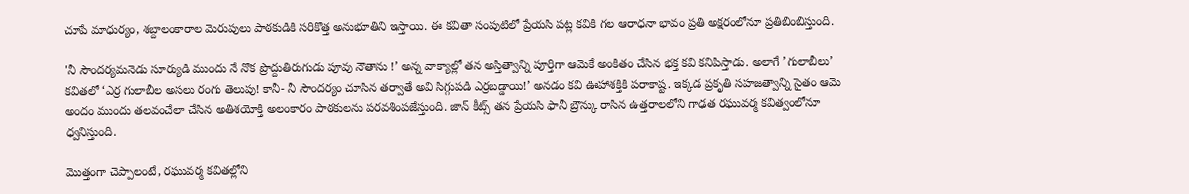చూపే మాధుర్యం, శబ్దాలంకారాల మెరుపులు పాఠకుడికి సరికొత్త అనుభూతిని ఇస్తాయి. ఈ కవితా సంపుటిలో ప్రేయసి పట్ల కవికి గల ఆరాధనా భావం ప్రతి అక్షరంలోనూ ప్రతిబింబిస్తుంది.

'నీ సౌందర్యమనెడు సూర్యుడి ముందు నే నొక ప్రొద్దుతిరుగుడు పూవు నౌతాను !’ అన్న వాక్యాల్లో తన అస్తిత్వాన్ని పూర్తిగా ఆమెకే అంకితం చేసిన భక్త కవి కనిపిస్తాడు. అలాగే ’గులాబీలు’ కవితలో ‘ఎర్ర గులాబీల అసలు రంగు తెలుపు! కానీ- నీ సౌందర్యం చూసిన తర్వాతే అవి సిగ్గుపడి ఎర్రబడ్డాయి!’ అనడం కవి ఊహాశక్తికి పరాకాష్ట. ఇక్కడ ప్రకృతి సహజత్వాన్ని సైతం ఆమె అందం ముందు తలవంచేలా చేసిన అతిశయోక్తి అలంకారం పాఠకులను పరవశింపజేస్తుంది. జాన్ కీట్స్ తన ప్రేయసి ఫానీ బ్రౌన్కు రాసిన ఉత్తరాలలోని గాఢత రఘువర్మ కవిత్వంలోనూ ధ్వనిస్తుంది.

మొత్తంగా చెప్పాలంటే, రఘువర్మ కవితల్లోని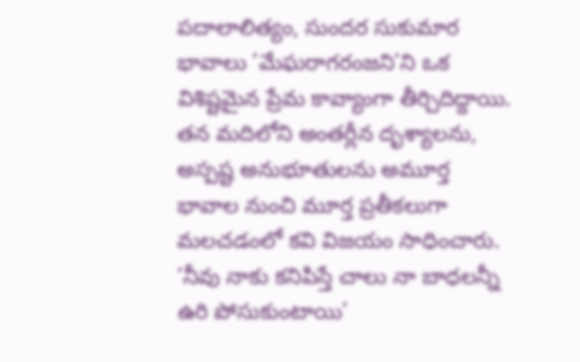పదాలాలిత్యం, సుందర సుకుమార భావాలు ’మేఘరాగరంజని’ని ఒక విశిష్టమైన ప్రేమ కావ్యాంగా తీర్చిదిద్దాయి. తన మదిలోని అంతర్లీన దృశ్యాలను, అస్పష్ట అనుభూతులను అమూర్త భావాల నుంచి మూర్త ప్రతీకలుగా మలచడంలో కవి విజయం సాధించారు. ‘నీవు నాకు కనిపిస్తే చాలు నా బాధలన్నీ ఉరి పోసుకుంటాయి’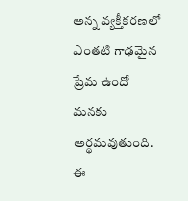అన్న వ్యక్తీకరణలో ఎంతటి గాఢమైన ప్రేమ ఉందో మనకు అర్థమవుతుంది. ఈ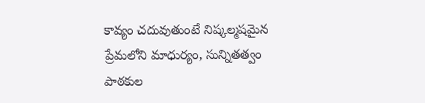కావ్యం చదువుతుంటే నిష్కల్మషమైన ప్రేమలోని మాధుర్యం, సున్నితత్వం పాఠకుల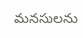మనసులను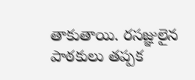తాకుతాయి. రసజ్ఞులైన పాఠకులు తప్పక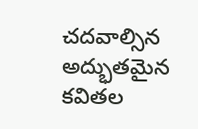చదవాల్సిన అద్భుతమైన కవితల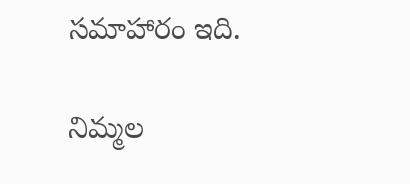సమాహారం ఇది.

నిమ్మల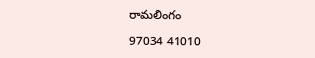రామలింగం

97034 41010